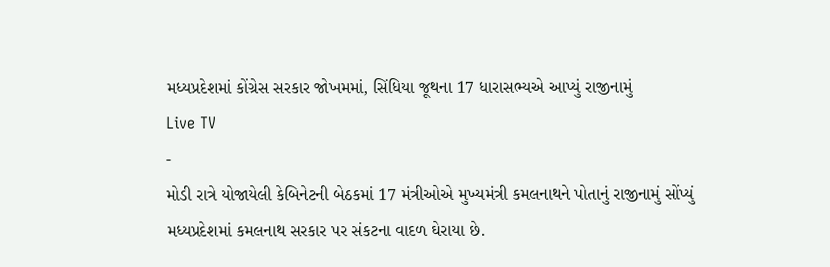મધ્યપ્રદેશમાં કોંગ્રેસ સરકાર જોખમમાં, સિંધિયા જૂથના 17 ધારાસભ્યએ આપ્યું રાજીનામું
Live TV
-
મોડી રાત્રે યોજાયેલી કેબિનેટની બેઠકમાં 17 મંત્રીઓએ મુખ્યમંત્રી કમલનાથને પોતાનું રાજીનામું સોંપ્યું
મધ્યપ્રદેશમાં કમલનાથ સરકાર પર સંકટના વાદળ ઘેરાયા છે.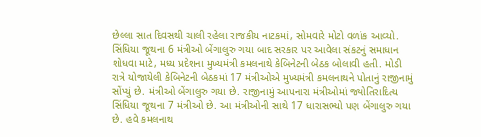છેલ્લા સાત દિવસથી ચાલી રહેલા રાજકીય નાટકમાં, સોમવારે મોટો વળાંક આવ્યો. સિંધિયા જૂથના 6 મંત્રીઓ બેંગાલુરુ ગયા બાદ સરકાર પર આવેલા સંકટનું સમાધાન શોધવા માટે, મધ્ય પ્રદેશના મુખ્યમંત્રી કમલનાથે કેબિનેટની બેઠક બોલાવી હતી. મોડી રાત્રે યોજાયેલી કેબિનેટની બેઠકમાં 17 મંત્રીઓએ મુખ્યમંત્રી કમલનાથને પોતાનું રાજીનામું સોંપ્યું છે. મંત્રીઓ બેંગાલુરુ ગયા છે. રાજીનામું આપનારા મંત્રીઓમાં જ્યોતિરાદિત્ય સિંધિયા જૂથના 7 મંત્રીઓ છે. આ મંત્રીઓની સાથે 17 ધારાસભ્યો પણ બેંગાલુરુ ગયા છે. હવે કમલનાથ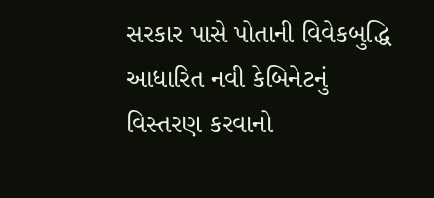સરકાર પાસે પોતાની વિવેકબુદ્ધિ આધારિત નવી કેબિનેટનું વિસ્તરણ કરવાનો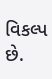વિકલ્પ છે.